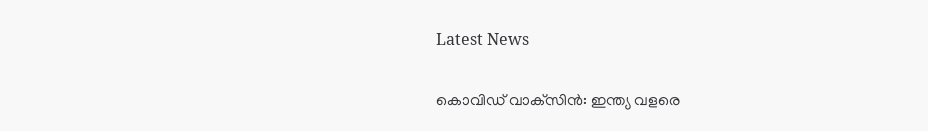Latest News

കൊവിഡ് വാക്‌സിന്‍: ഇന്ത്യ വളരെ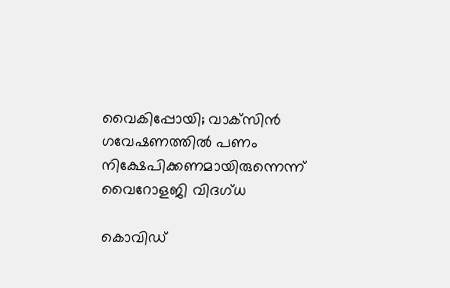വൈകിപ്പോയി; വാക്‌സിന്‍ ഗവേഷണത്തില്‍ പണം നിക്ഷേപിക്കണമായിരുന്നെന്ന് വൈറോളജി വിദഗ്ധ

കൊവിഡ്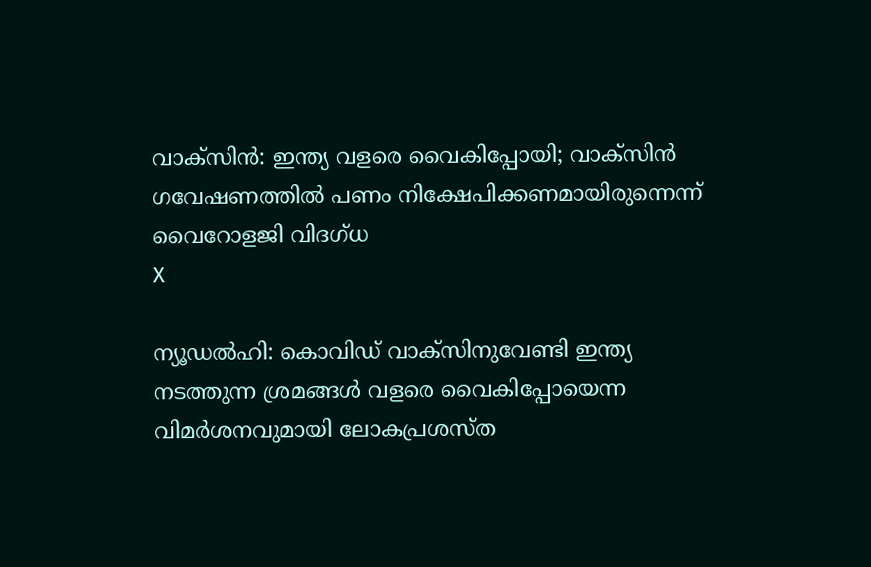വാക്‌സിന്‍: ഇന്ത്യ വളരെ വൈകിപ്പോയി; വാക്‌സിന്‍ ഗവേഷണത്തില്‍ പണം നിക്ഷേപിക്കണമായിരുന്നെന്ന് വൈറോളജി വിദഗ്ധ
X

ന്യൂഡല്‍ഹി: കൊവിഡ് വാക്‌സിനുവേണ്ടി ഇന്ത്യ നടത്തുന്ന ശ്രമങ്ങള്‍ വളരെ വൈകിപ്പോയെന്ന വിമര്‍ശനവുമായി ലോകപ്രശസ്ത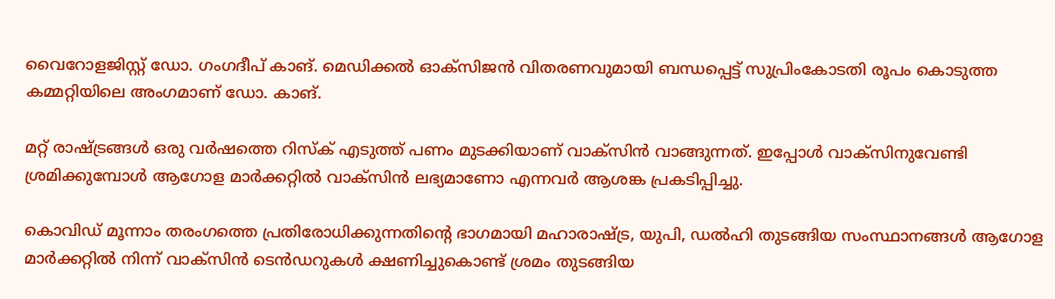വൈറോളജിസ്റ്റ് ഡോ. ഗംഗദീപ് കാങ്. മെഡിക്കല്‍ ഓക്‌സിജന്‍ വിതരണവുമായി ബന്ധപ്പെട്ട് സുപ്രിംകോടതി രൂപം കൊടുത്ത കമ്മറ്റിയിലെ അംഗമാണ് ഡോ. കാങ്.

മറ്റ് രാഷ്ട്രങ്ങള്‍ ഒരു വര്‍ഷത്തെ റിസ്‌ക് എടുത്ത് പണം മുടക്കിയാണ് വാക്‌സിന്‍ വാങ്ങുന്നത്. ഇപ്പോള്‍ വാക്‌സിനുവേണ്ടി ശ്രമിക്കുമ്പോള്‍ ആഗോള മാര്‍ക്കറ്റില്‍ വാക്‌സിന്‍ ലഭ്യമാണോ എന്നവര്‍ ആശങ്ക പ്രകടിപ്പിച്ചു.

കൊവിഡ് മൂന്നാം തരംഗത്തെ പ്രതിരോധിക്കുന്നതിന്റെ ഭാഗമായി മഹാരാഷ്ട്ര, യുപി, ഡല്‍ഹി തുടങ്ങിയ സംസ്ഥാനങ്ങള്‍ ആഗോള മാര്‍ക്കറ്റില്‍ നിന്ന് വാക്‌സിന്‍ ടെന്‍ഡറുകള്‍ ക്ഷണിച്ചുകൊണ്ട് ശ്രമം തുടങ്ങിയ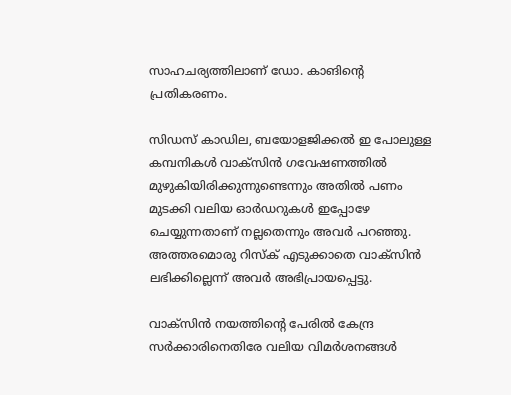സാഹചര്യത്തിലാണ് ഡോ. കാങിന്റെ പ്രതികരണം.

സിഡസ് കാഡില, ബയോളജിക്കല്‍ ഇ പോലുള്ള കമ്പനികള്‍ വാക്‌സിന്‍ ഗവേഷണത്തില്‍ മുഴുകിയിരിക്കുന്നുണ്ടെന്നും അതില്‍ പണം മുടക്കി വലിയ ഓര്‍ഡറുകള്‍ ഇപ്പോഴേ ചെയ്യുന്നതാണ് നല്ലതെന്നും അവര്‍ പറഞ്ഞു. അത്തരമൊരു റിസ്‌ക് എടുക്കാതെ വാക്‌സിന്‍ ലഭിക്കില്ലെന്ന് അവര്‍ അഭിപ്രായപ്പെട്ടു.

വാക്‌സിന്‍ നയത്തിന്റെ പേരില്‍ കേന്ദ്ര സര്‍ക്കാരിനെതിരേ വലിയ വിമര്‍ശനങ്ങള്‍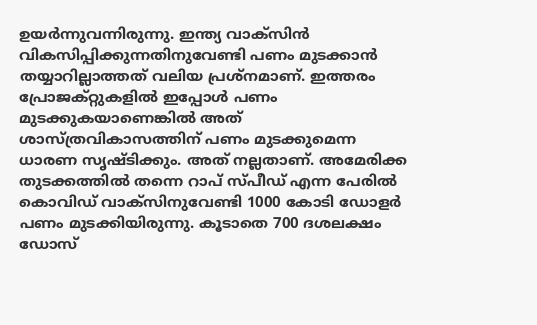ഉയര്‍ന്നുവന്നിരുന്നു. ഇന്ത്യ വാക്‌സിന്‍ വികസിപ്പിക്കുന്നതിനുവേണ്ടി പണം മുടക്കാന്‍ തയ്യാറില്ലാത്തത് വലിയ പ്രശ്‌നമാണ്. ഇത്തരം പ്രോജക്റ്റുകളില്‍ ഇപ്പോള്‍ പണം മുടക്കുകയാണെങ്കില്‍ അത് ശാസ്ത്രവികാസത്തിന് പണം മുടക്കുമെന്ന ധാരണ സൃഷ്ടിക്കും. അത് നല്ലതാണ്. അമേരിക്ക തുടക്കത്തില്‍ തന്നെ റാപ് സ്പീഡ് എന്ന പേരില്‍ കൊവിഡ് വാക്‌സിനുവേണ്ടി 1000 കോടി ഡോളര്‍ പണം മുടക്കിയിരുന്നു. കൂടാതെ 700 ദശലക്ഷം ഡോസ്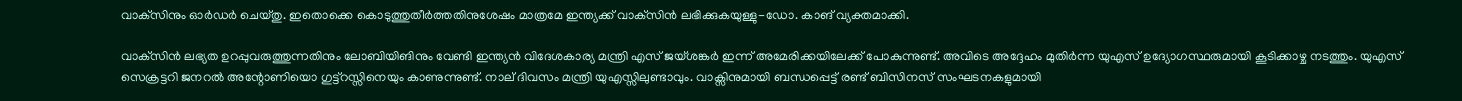വാക്‌സിനും ഓര്‍ഡര്‍ ചെയ്തു. ഇതൊക്കെ കൊടുത്തുതീര്‍ത്തതിനുശേഷം മാത്രമേ ഇന്ത്യക്ക് വാക്‌സിന്‍ ലഭിക്കുകയുള്ളു-ഡോ. കാങ് വ്യക്തമാക്കി.

വാക്‌സിന്‍ ലഭ്യത ഉറപ്പുവരുത്തുന്നതിനും ലോബിയിങിനും വേണ്ടി ഇന്ത്യന്‍ വിദേശകാര്യ മന്ത്രി എസ് ജയ്ശങ്കര്‍ ഇന്ന് അമേരിക്കയിലേക്ക് പോകുന്നുണ്ട്. അവിടെ അദ്ദേഹം മുതിര്‍ന്ന യുഎസ് ഉദ്യോഗസ്ഥരുമായി കൂടിക്കാഴ്ച നടത്തും. യുഎസ് സെക്രട്ടറി ജനറല്‍ അന്റോണിയൊ ഗുട്ട്‌റസ്സിനെയും കാണുന്നുണ്ട്. നാല് ദിവസം മന്ത്രി യുഎസ്സിലുണ്ടാവും. വാക്സിനുമായി ബന്ധപ്പെട്ട് രണ്ട് ബിസിനസ് സംഘടനകളുമായി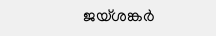ജയ്ശങ്കര്‍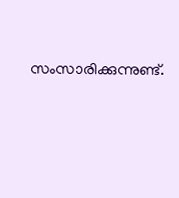സംസാരിക്കുന്നുണ്ട്.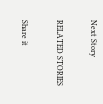Next Story

RELATED STORIES

Share it